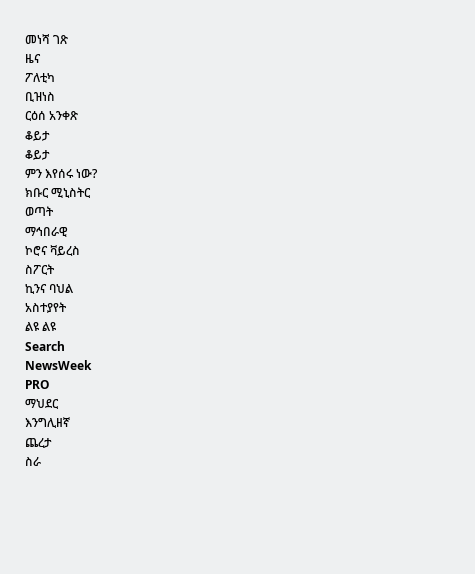መነሻ ገጽ
ዜና
ፖለቲካ
ቢዝነስ
ርዕሰ አንቀጽ
ቆይታ
ቆይታ
ምን እየሰሩ ነው?
ክቡር ሚኒስትር
ወጣት
ማኅበራዊ
ኮሮና ቫይረስ
ስፖርት
ኪንና ባህል
አስተያየት
ልዩ ልዩ
Search
NewsWeek
PRO
ማህደር
እንግሊዘኛ
ጨረታ
ስራ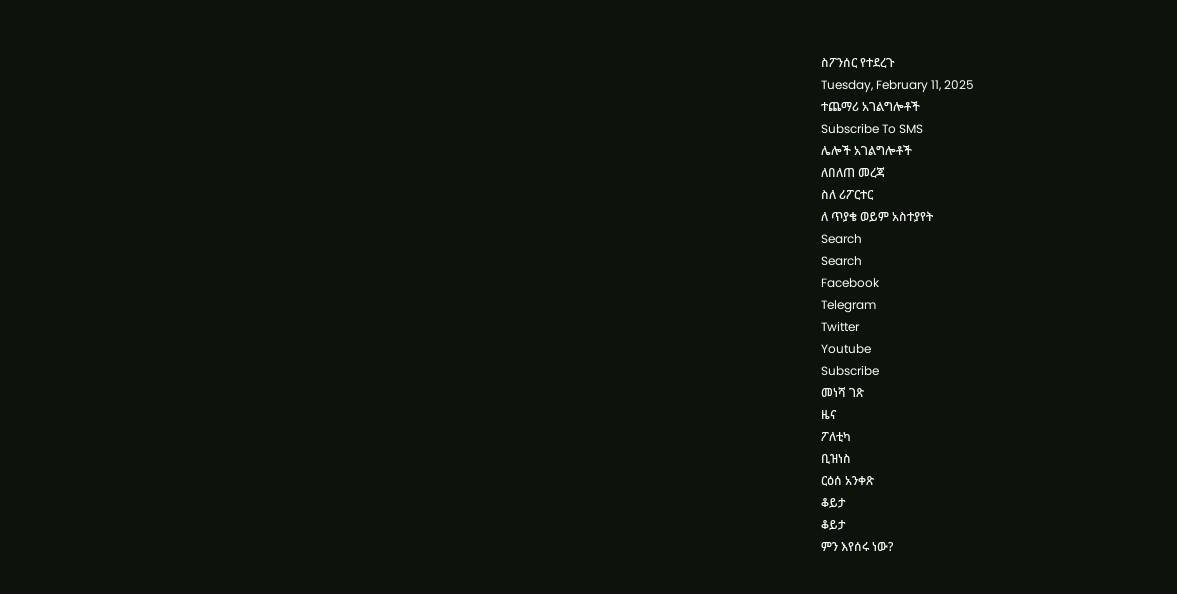ስፖንሰር የተደረጉ
Tuesday, February 11, 2025
ተጨማሪ አገልግሎቶች
Subscribe To SMS
ሌሎች አገልግሎቶች
ለበለጠ መረጃ
ስለ ሪፖርተር
ለ ጥያቄ ወይም አስተያየት
Search
Search
Facebook
Telegram
Twitter
Youtube
Subscribe
መነሻ ገጽ
ዜና
ፖለቲካ
ቢዝነስ
ርዕሰ አንቀጽ
ቆይታ
ቆይታ
ምን እየሰሩ ነው?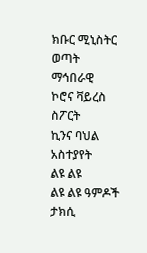ክቡር ሚኒስትር
ወጣት
ማኅበራዊ
ኮሮና ቫይረስ
ስፖርት
ኪንና ባህል
አስተያየት
ልዩ ልዩ
ልዩ ልዩ ዓምዶች
ታክሲ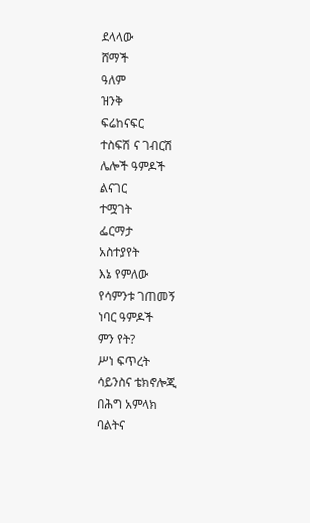ደላላው
ሸማች
ዓለም
ዝንቅ
ፍሬከናፍር
ተስፍሽ ና ገብርሽ
ሌሎች ዓምዶች
ልናገር
ተሟገት
ፌርማታ
አስተያየት
እኔ የምለው
የሳምንቱ ገጠመኝ
ነባር ዓምዶች
ምን የት?
ሥነ ፍጥረት
ሳይንስና ቴክኖሎጂ
በሕግ አምላክ
ባልትና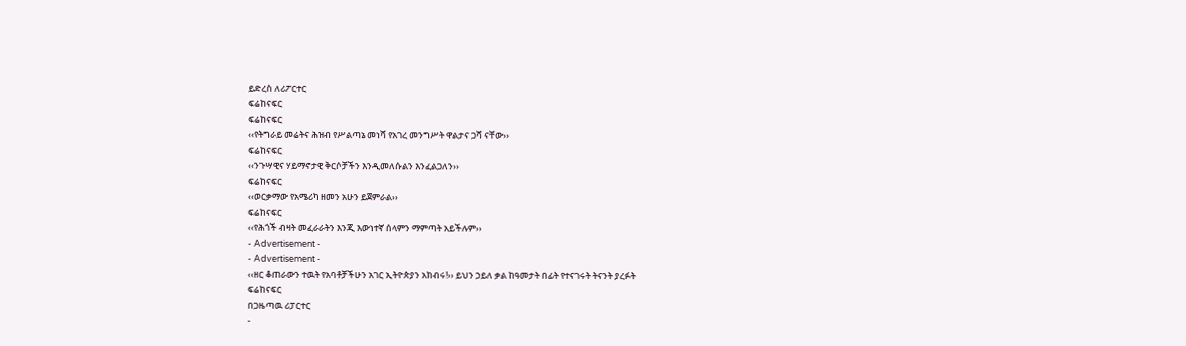ይድረስ ለሪፖርተር
ፍሬከናፍር
ፍሬከናፍር
‹‹የትግራይ መሬትና ሕዝብ የሥልጣኔ መነሻ የአገረ መንግሥት ዋልታና ጋሻ ናቸው››
ፍሬከናፍር
‹‹ንጉሣዊና ሃይማኖታዊ ቅርሶቻችን እንዲመለሱልን እንፈልጋለን››
ፍሬከናፍር
‹‹ወርቃማው የአሜሪካ ዘመን አሁን ይጀምራል››
ፍሬከናፍር
‹‹የሕጎች ብዛት መፈራራትን እንጂ እውነተኛ ሰላምን ማምጣት አይችሉም››
- Advertisement -
- Advertisement -
‹‹ዘር ቆጠራውን ተዉት የአባቶቻችሁን አገር ኢትዮጵያን አክብሩ!›› ይህን ኃይለ ቃል ከዓመታት በፊት የተናገሩት ትናንት ያረፉት
ፍሬከናፍር
በጋዜጣዉ ሪፓርተር
-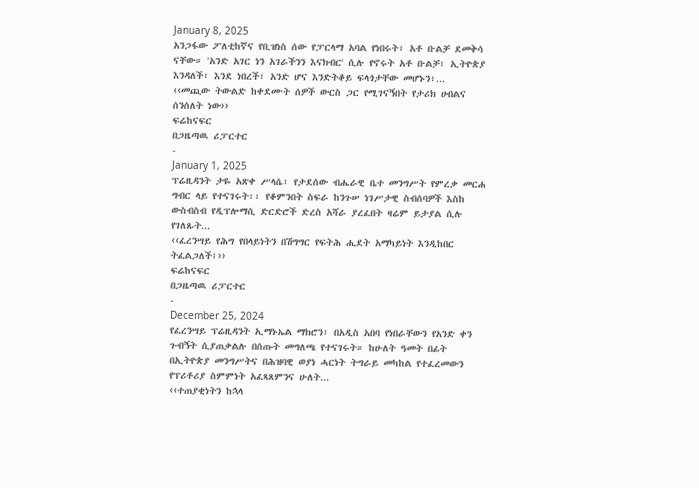January 8, 2025
አንጋፋው ፖለቲከኛና የቢዝነስ ሰው የፓርላማ አባል የነበሩት፣ አቶ ቡልቻ ደመቅሳ ናቸው። 'አንድ አገር ነን አገራችንን እናክብር' ሲሉ የኖሩት አቶ ቡልቻ፣ ኢትዮጵያ እንዳለች፣ እንደ ነበረች፣ አንድ ሆና እንድትቆይ ፍላጎታቸው መሆኑን፣...
‹‹መጪው ትውልድ ከቀደሙት ሰዎች ውርስ ጋር የሚገናኝበት የታሪክ ሀብልና ሰንሰለት ነው››
ፍሬከናፍር
በጋዜጣዉ ሪፓርተር
-
January 1, 2025
ፕሬዚዳንት ታዬ አጽቀ ሥላሴ፣ የታደሰው ብሔራዊ ቤተ መንግሥት የምረቃ መርሐ ግብር ላይ የተናገሩት፡፡ የቆምንበት ስፍራ ከንጉሠ ነገሥታዊ ስብሰባዎች እስከ ውስብስብ የዲፕሎማሲ ድርድሮች ድረስ አሻራ ያረፈበት ዛሬም ይታያል ሲሉ የገለጹት...
‹‹ፈረንሣይ የሕግ የበላይነትን በሽግግር የፍትሕ ሒደት አማካይነት እንዲከበር ትፈልጋለች፤››
ፍሬከናፍር
በጋዜጣዉ ሪፓርተር
-
December 25, 2024
የፈረንሣይ ፕሬዚዳንት ኢማኑኤል ማክሮን፣ በአዲስ አበባ የነበራቸውን የአንድ ቀን ጉብኝት ሲያጠቃልሉ በሰጡት መግለጫ የተናገሩት። ከሁለት ዓመት በፊት በኢትዮጵያ መንግሥትና በሕዝባዊ ወያነ ሓርነት ትግራይ መካከል የተፈረመውን የፕሪቶሪያ ስምምነት አፈጻጸምንና ሁለት...
‹‹ተጠያቂነትን ከኋላ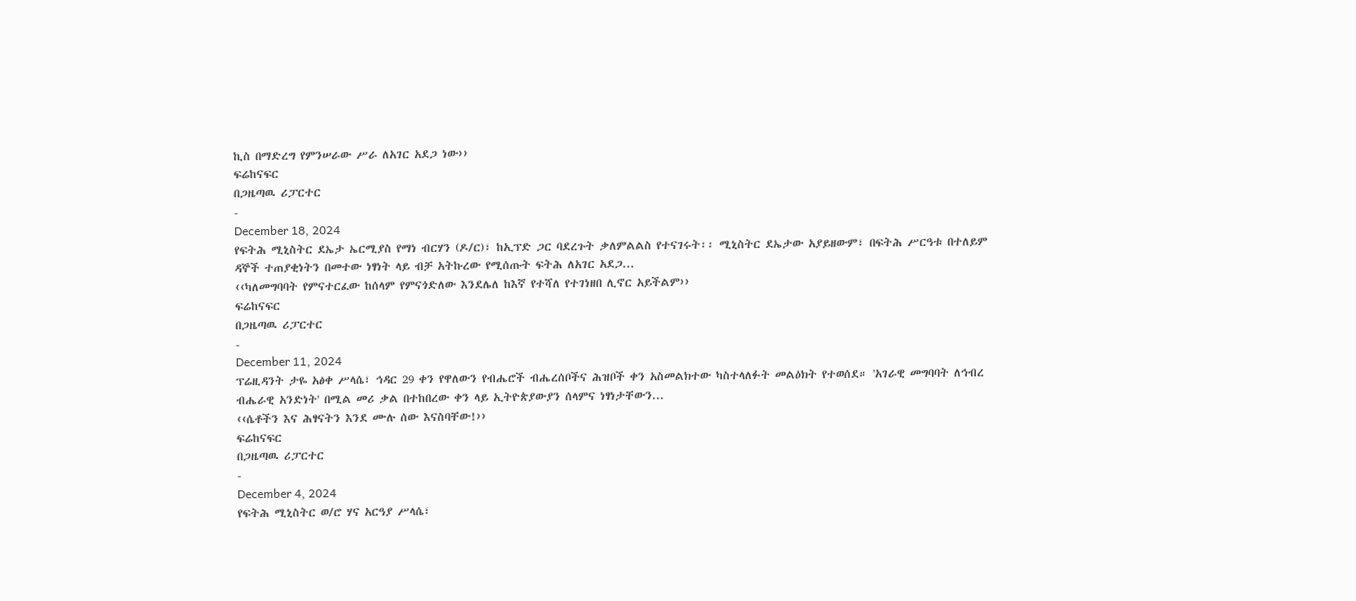ኪስ በማድረግ የምንሠራው ሥራ ለአገር አደጋ ነው››
ፍሬከናፍር
በጋዜጣዉ ሪፓርተር
-
December 18, 2024
የፍትሕ ሚኒስትር ደኤታ ኤርሚያስ የማነ ብርሃን (ዶ/ር)፣ ከኢፕድ ጋር ባደረጉት ቃለምልልስ የተናገሩት፡፡ ሚኒስትር ደኤታው አያይዘውም፣ በፍትሕ ሥርዓቱ በተለይም ዳኞች ተጠያቂነትን በመተው ነፃነት ላይ ብቻ አትኩረው የሚሰጡት ፍትሕ ለአገር አደጋ...
‹‹ካለመግባባት የምናተርፈው ከሰላም የምናጎድለው እንደሌለ ከእኛ የተሻለ የተገነዘበ ሊኖር አይችልም››
ፍሬከናፍር
በጋዜጣዉ ሪፓርተር
-
December 11, 2024
ፕሬዚዳንት ታዬ አፅቀ ሥላሴ፣ ኅዳር 29 ቀን የዋለውን የብሔሮች ብሔረሰቦችና ሕዝቦች ቀን አስመልክተው ካስተላለፉት መልዕክት የተወሰደ። 'አገራዊ መግባባት ለኅብረ ብሔራዊ አንድነት' በሚል መሪ ቃል በተከበረው ቀን ላይ ኢትዮጵያውያን ሰላምና ነፃነታቸውን...
‹‹ሴቶችን እና ሕፃናትን እንደ ሙሉ ሰው እናስባቸው!››
ፍሬከናፍር
በጋዜጣዉ ሪፓርተር
-
December 4, 2024
የፍትሕ ሚኒስትር ወ/ሮ ሃና አርዓያ ሥላሴ፣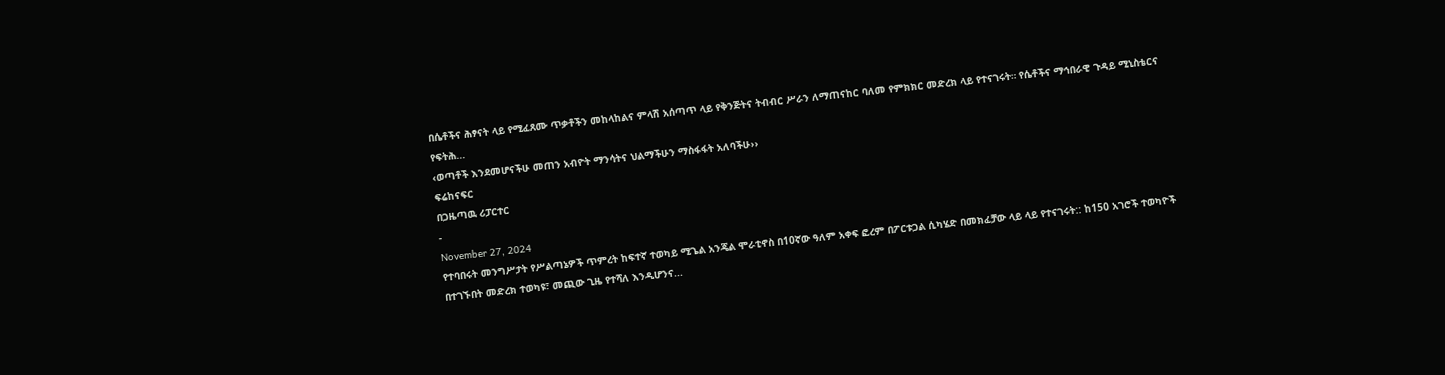በሴቶችና ሕፃናት ላይ የሚፈጸሙ ጥቃቶችን መከላከልና ምላሽ አሰጣጥ ላይ የቅንጅትና ትብብር ሥራን ለማጠናከር ባለመ የምክክር መድረክ ላይ የተናገሩት። የሴቶችና ማኅበራዊ ጉዳይ ሚኒስቴርና የፍትሕ...
‹ወጣቶች እንደመሆናችሁ መጠን አብዮት ማንሳትና ህልማችሁን ማስፋፋት አለባችሁ››
ፍሬከናፍር
በጋዜጣዉ ሪፓርተር
-
November 27, 2024
የተባበሩት መንግሥታት የሥልጣኔዎች ጥምረት ከፍተኛ ተወካይ ሚጌል አንጄል ሞራቲኖስ በ10ኛው ዓለም አቀፍ ፎረም በፖርቱጋል ሲካሄድ በመክፈቻው ላይ ላይ የተናገሩት:: ከ150 አገሮች ተወካዮች በተገኙበት መድረክ ተወካዩ፣ መጪው ጊዜ የተሻለ እንዲሆንና...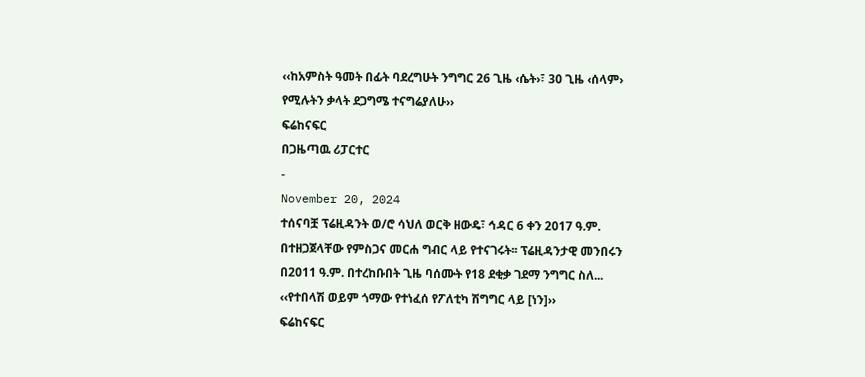‹‹ከአምስት ዓመት በፊት ባደረግሁት ንግግር 26 ጊዜ ‹ሴት›፣ 30 ጊዜ ‹ሰላም› የሚሉትን ቃላት ደጋግሜ ተናግሬያለሁ››
ፍሬከናፍር
በጋዜጣዉ ሪፓርተር
-
November 20, 2024
ተሰናባቿ ፕሬዚዳንት ወ/ሮ ሳህለ ወርቅ ዘውዴ፣ ኅዳር 6 ቀን 2017 ዓ.ም. በተዘጋጀላቸው የምስጋና መርሐ ግብር ላይ የተናገሩት፡፡ ፕሬዚዳንታዊ መንበሩን በ2011 ዓ.ም. በተረከቡበት ጊዜ ባሰሙት የ18 ደቂቃ ገደማ ንግግር ስለ...
‹‹የተበላሽ ወይም ጎማው የተነፈሰ የፖለቲካ ሽግግር ላይ [ነን]››
ፍሬከናፍር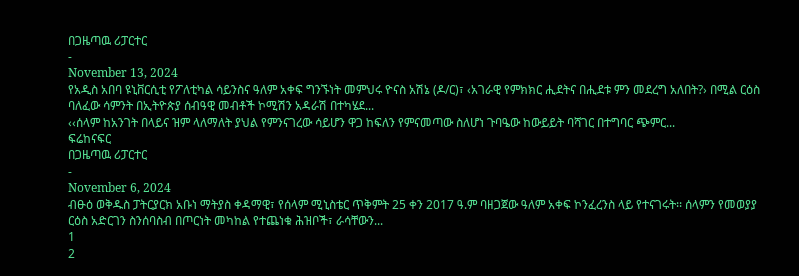በጋዜጣዉ ሪፓርተር
-
November 13, 2024
የአዲስ አበባ ዩኒቨርሲቲ የፖለቲካል ሳይንስና ዓለም አቀፍ ግንኙነት መምህሩ ዮናስ አሽኔ (ዶ/ር)፣ ‹አገራዊ የምክክር ሒደትና በሒደቱ ምን መደረግ አለበት?› በሚል ርዕስ ባለፈው ሳምንት በኢትዮጵያ ሰብዓዊ መብቶች ኮሚሽን አዳራሽ በተካሄደ...
‹‹ሰላም ከአንገት በላይና ዝም ላለማለት ያህል የምንናገረው ሳይሆን ዋጋ ከፍለን የምናመጣው ስለሆነ ጉባዔው ከውይይት ባሻገር በተግባር ጭምር...
ፍሬከናፍር
በጋዜጣዉ ሪፓርተር
-
November 6, 2024
ብፁዕ ወቅዱስ ፓትርያርክ አቡነ ማትያስ ቀዳማዊ፣ የሰላም ሚኒስቴር ጥቅምት 25 ቀን 2017 ዓ.ም ባዘጋጀው ዓለም አቀፍ ኮንፈረንስ ላይ የተናገሩት፡፡ ሰላምን የመወያያ ርዕስ አድርገን ስንሰባስብ በጦርነት መካከል የተጨነቁ ሕዝቦች፣ ራሳቸውን...
1
2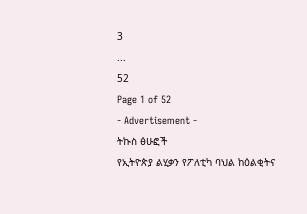3
...
52
Page 1 of 52
- Advertisement -
ትኩስ ፅሁፎች
የኢትዮጵያ ልሂቃን የፖለቲካ ባህል ከዕልቂትና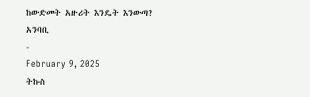ከውድመት አዙሪት እንዴት እንውጣ?
አንባቢ
-
February 9, 2025
ትኩስ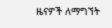ዜናዎች ለማግኘት